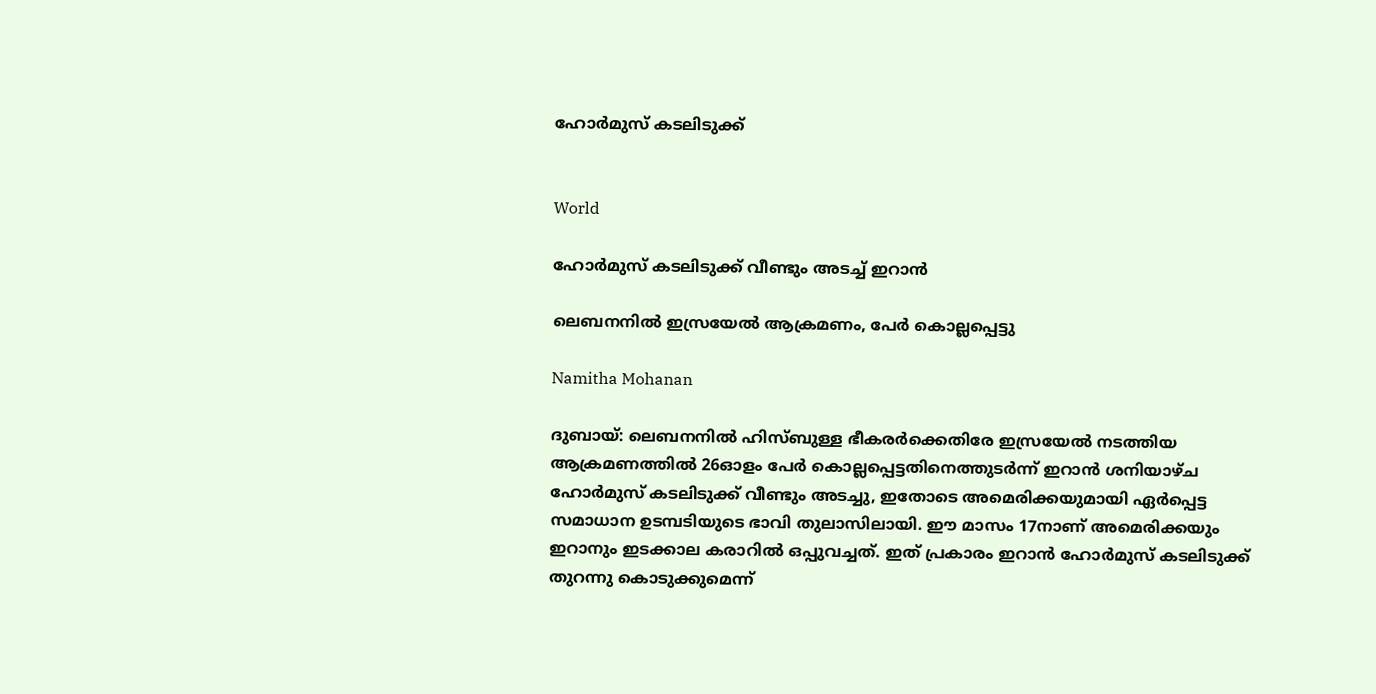ഹോർമുസ് കടലിടുക്ക്


World

ഹോർമുസ് കടലിടുക്ക് വീണ്ടും അടച്ച് ഇറാൻ

ലെബനനില്‍ ഇസ്രയേല്‍ ആക്രമണം, പേര്‍ കൊല്ലപ്പെട്ടു

Namitha Mohanan

ദുബായ്: ലെബനനില്‍ ഹിസ്ബുള്ള ഭീകരർക്കെതിരേ ഇസ്രയേല്‍ നടത്തിയ ആക്രമണത്തില്‍ 26ഓളം പേർ കൊല്ലപ്പെട്ടതിനെത്തുടര്‍ന്ന് ഇറാന്‍ ശനിയാഴ്ച ഹോര്‍മുസ് കടലിടുക്ക് വീണ്ടും അടച്ചു, ഇതോടെ അമെരിക്കയുമായി ഏര്‍പ്പെട്ട സമാധാന ഉടമ്പടിയുടെ ഭാവി തുലാസിലായി. ഈ മാസം 17നാണ് അമെരിക്കയും ഇറാനും ഇടക്കാല കരാറില്‍ ഒപ്പുവച്ചത്. ഇത് പ്രകാരം ഇറാന്‍ ഹോര്‍മുസ് കടലിടുക്ക് തുറന്നു കൊടുക്കുമെന്ന്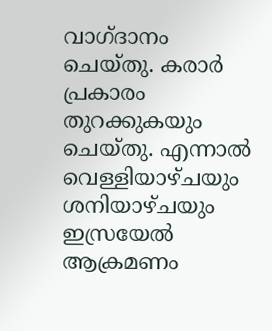വാഗ്ദാനം ചെയ്തു. കരാര്‍ പ്രകാരം തുറക്കുകയും ചെയ്തു. എന്നാല്‍ വെള്ളിയാഴ്ചയും ശനിയാഴ്ചയും ഇസ്രയേല്‍ ആക്രമണം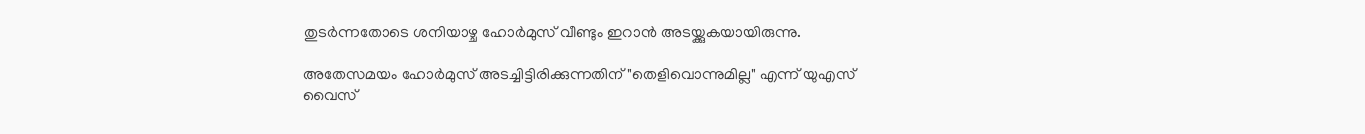തുടര്‍ന്നതോടെ ശനിയാഴ്ച ഹോര്‍മുസ് വീണ്ടും ഇറാന്‍ അടയ്ക്കുകയായിരുന്നു.

അതേസമയം ഹോർമുസ് അടച്ചിട്ടിരിക്കുന്നതിന് "തെളിവൊന്നുമില്ല" എന്ന് യുഎസ് വൈസ്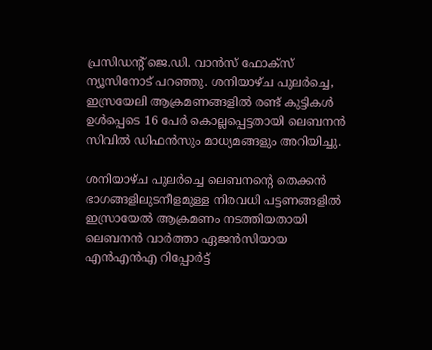പ്രസിഡന്‍റ് ജെ.ഡി. വാൻസ് ഫോക്സ് ന്യൂസിനോട് പറഞ്ഞു. ശനിയാഴ്ച പുലര്‍ച്ചെ, ഇസ്രയേലി ആക്രമണങ്ങളില്‍ രണ്ട് കുട്ടികള്‍ ഉള്‍പ്പെടെ 16 പേര്‍ കൊല്ലപ്പെട്ടതായി ലെബനന്‍ സിവില്‍ ഡിഫന്‍സും മാധ്യമങ്ങളും അറിയിച്ചു.

ശനിയാഴ്ച പുലര്‍ച്ചെ ലെബനന്‍റെ തെക്കന്‍ ഭാഗങ്ങളിലുടനീളമുള്ള നിരവധി പട്ടണങ്ങളില്‍ ഇസ്രായേല്‍ ആക്രമണം നടത്തിയതായി ലെബനന്‍ വാര്‍ത്താ ഏജന്‍സിയായ എന്‍എന്‍എ റിപ്പോര്‍ട്ട്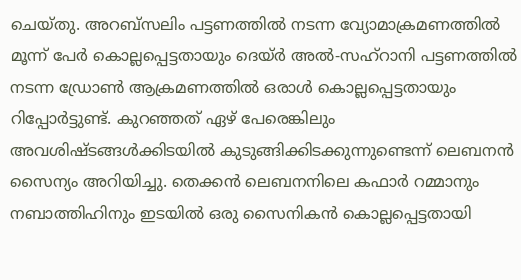ചെയ്തു. അറബ്‌സലിം പട്ടണത്തില്‍ നടന്ന വ്യോമാക്രമണത്തില്‍ മൂന്ന് പേര്‍ കൊല്ലപ്പെട്ടതായും ദെയ്ര്‍ അല്‍-സഹ്റാനി പട്ടണത്തില്‍ നടന്ന ഡ്രോണ്‍ ആക്രമണത്തില്‍ ഒരാള്‍ കൊല്ലപ്പെട്ടതായും റിപ്പോര്‍ട്ടുണ്ട്. കുറഞ്ഞത് ഏഴ് പേരെങ്കിലും അവശിഷ്ടങ്ങള്‍ക്കിടയില്‍ കുടുങ്ങിക്കിടക്കുന്നുണ്ടെന്ന് ലെബനന്‍ സൈന്യം അറിയിച്ചു. തെക്കന്‍ ലെബനനിലെ കഫാര്‍ റമ്മാനും നബാത്തിഹിനും ഇടയില്‍ ഒരു സൈനികന്‍ കൊല്ലപ്പെട്ടതായി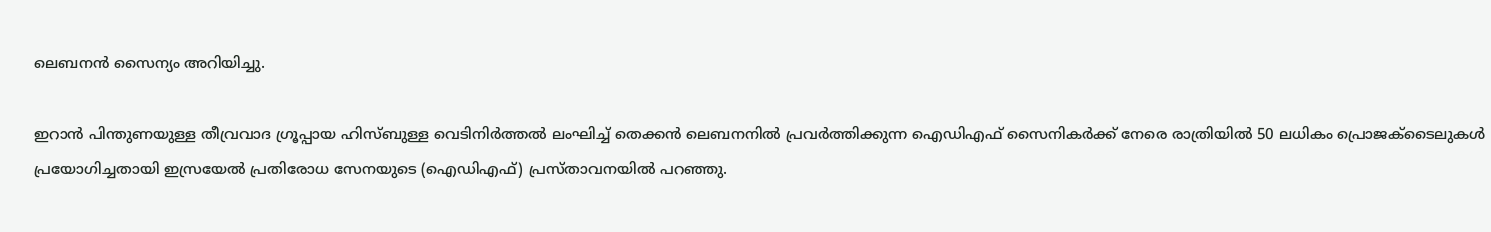ലെബനന്‍ സൈന്യം അറിയിച്ചു.

ഇറാന്‍ പിന്തുണയുള്ള തീവ്രവാദ ഗ്രൂപ്പായ ഹിസ്ബുള്ള വെടിനിര്‍ത്തല്‍ ലംഘിച്ച് തെക്കന്‍ ലെബനനില്‍ പ്രവര്‍ത്തിക്കുന്ന ഐഡിഎഫ് സൈനികര്‍ക്ക് നേരെ രാത്രിയില്‍ 50 ലധികം പ്രൊജക്ടൈലുകള്‍ പ്രയോഗിച്ചതായി ഇസ്രയേല്‍ പ്രതിരോധ സേനയുടെ (ഐഡിഎഫ്) പ്രസ്താവനയില്‍ പറഞ്ഞു.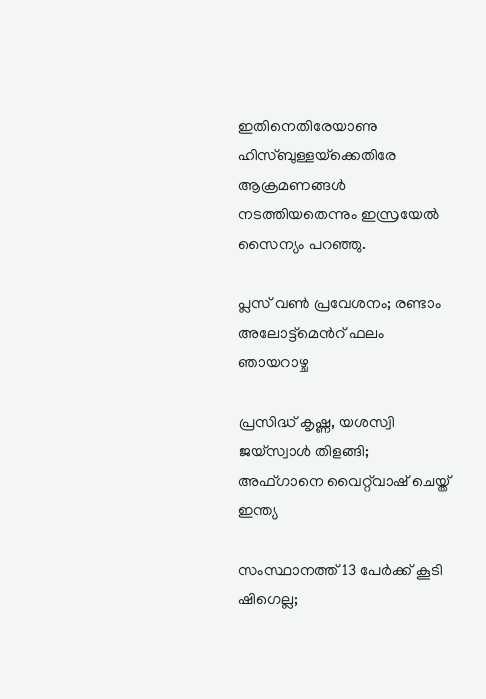ഇതിനെതിരേയാണു ഹിസ്ബുള്ളയ്‌ക്കെതിരേ ആക്രമണങ്ങള്‍ നടത്തിയതെന്നും ഇസ്രയേല്‍ സൈന്യം പറഞ്ഞു.

പ്ലസ് വൺ പ്രവേശനം; രണ്ടാം അലോട്ട്‌മെന്‍റ് ഫലം ഞായറാഴ്ച

പ്രസിദ്ധ് കൃഷ്ണ, യശസ്വി ജയ്സ്വാൾ തിളങ്ങി; അഫ്ഗാനെ വൈറ്റ്‌വാഷ് ചെയ്ത് ഇന്ത്യ

സംസ്ഥാനത്ത് 13 പേർക്ക് കൂടി ഷിഗെല്ല;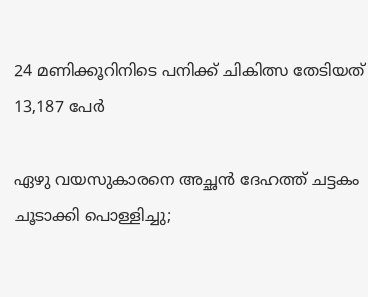24 മണിക്കൂറിനിടെ പനിക്ക് ചികിത്സ തേടിയത് 13,187 പേർ

ഏഴു വയസുകാരനെ അച്ഛൻ ദേഹത്ത് ചട്ടകം ചൂടാക്കി പൊള്ളിച്ചു;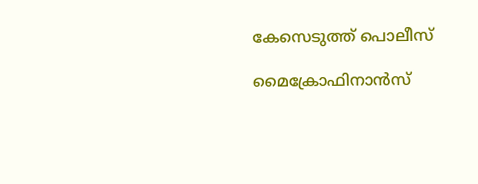കേസെടുത്ത് പൊലീസ്

മൈക്രോഫിനാന്‍സ്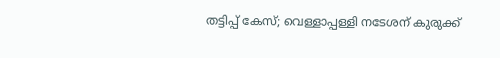തട്ടിപ്പ് കേസ്; വെള്ളാപ്പള്ളി നടേശന് കുരുക്ക്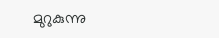മുറുകുന്നു